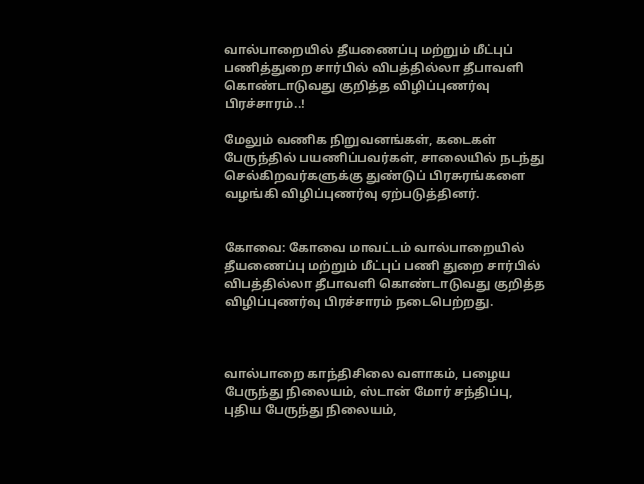வால்பாறையில் தீயணைப்பு மற்றும் மீட்புப் பணித்துறை சார்பில் விபத்தில்லா தீபாவளி கொண்டாடுவது குறித்த விழிப்புணர்வு பிரச்சாரம்..!

மேலும் வணிக நிறுவனங்கள், கடைகள் பேருந்தில் பயணிப்பவர்கள், சாலையில் நடந்து செல்கிறவர்களுக்கு துண்டுப் பிரசுரங்களை வழங்கி விழிப்புணர்வு ஏற்படுத்தினர்.


கோவை: கோவை மாவட்டம் வால்பாறையில் தீயணைப்பு மற்றும் மீட்புப் பணி துறை சார்பில் விபத்தில்லா தீபாவளி கொண்டாடுவது குறித்த விழிப்புணர்வு பிரச்சாரம் நடைபெற்றது.



வால்பாறை காந்திசிலை வளாகம், பழைய பேருந்து நிலையம், ஸ்டான் மோர் சந்திப்பு, புதிய பேருந்து நிலையம்,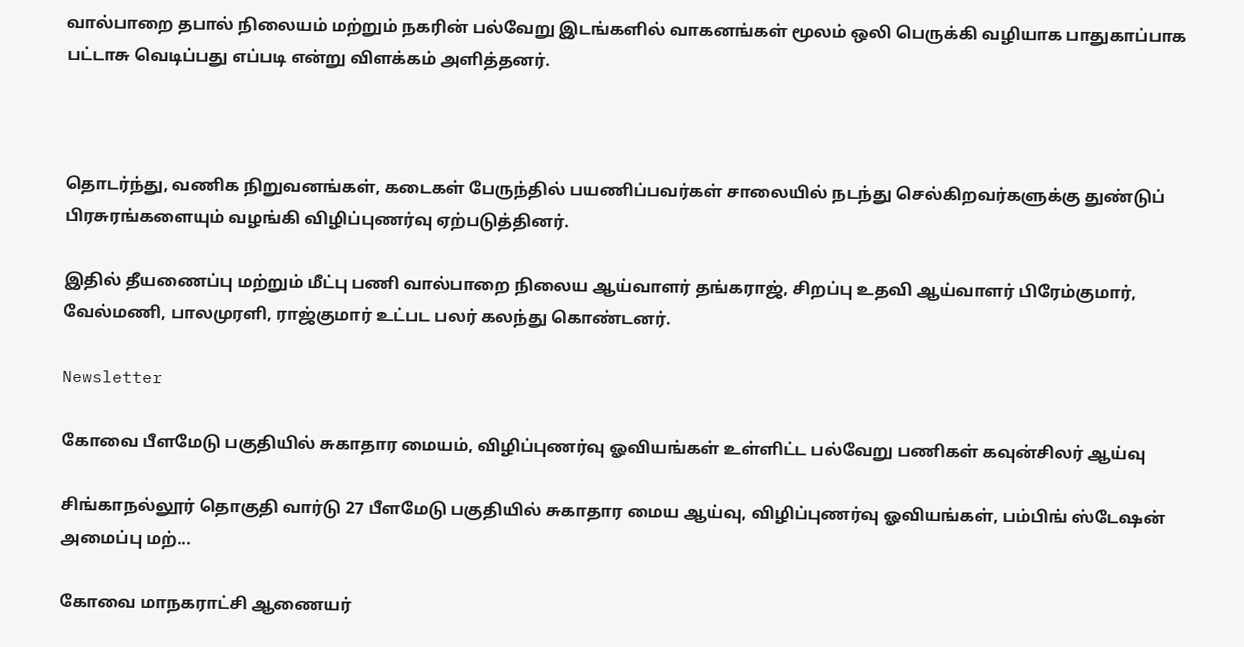வால்பாறை தபால் நிலையம் மற்றும் நகரின் பல்வேறு இடங்களில் வாகனங்கள் மூலம் ஒலி பெருக்கி வழியாக பாதுகாப்பாக பட்டாசு வெடிப்பது எப்படி என்று விளக்கம் அளித்தனர்.



தொடர்ந்து, வணிக நிறுவனங்கள், கடைகள் பேருந்தில் பயணிப்பவர்கள் சாலையில் நடந்து செல்கிறவர்களுக்கு துண்டுப் பிரசுரங்களையும் வழங்கி விழிப்புணர்வு ஏற்படுத்தினர்.

இதில் தீயணைப்பு மற்றும் மீட்பு பணி வால்பாறை நிலைய ஆய்வாளர் தங்கராஜ், சிறப்பு உதவி ஆய்வாளர் பிரேம்குமார், வேல்மணி, பாலமுரளி, ராஜ்குமார் உட்பட பலர் கலந்து கொண்டனர்.

Newsletter

கோவை பீளமேடு பகுதியில் சுகாதார மையம், விழிப்புணர்வு ஓவியங்கள் உள்ளிட்ட பல்வேறு பணிகள் கவுன்சிலர் ஆய்வு

சிங்காநல்லூர் தொகுதி வார்டு 27 பீளமேடு பகுதியில் சுகாதார மைய ஆய்வு, விழிப்புணர்வு ஓவியங்கள், பம்பிங் ஸ்டேஷன் அமைப்பு மற்...

கோவை மாநகராட்சி ஆணையர்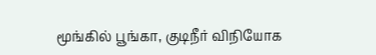மூங்கில் பூங்கா, குடிநீர் விநியோக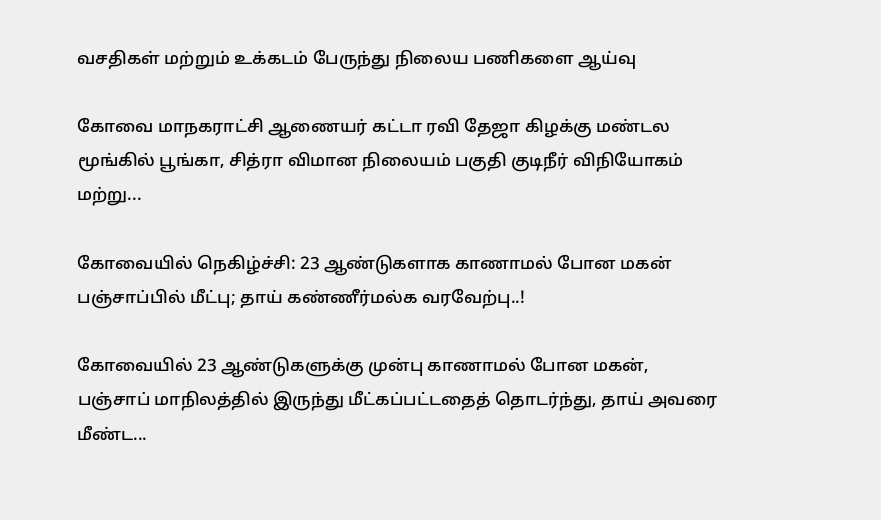வசதிகள் மற்றும் உக்கடம் பேருந்து நிலைய பணிகளை ஆய்வு

கோவை மாநகராட்சி ஆணையர் கட்டா ரவி தேஜா கிழக்கு மண்டல மூங்கில் பூங்கா, சித்ரா விமான நிலையம் பகுதி குடிநீர் விநியோகம் மற்று...

கோவையில் நெகிழ்ச்சி: 23 ஆண்டுகளாக காணாமல் போன மகன் பஞ்சாப்பில் மீட்பு; தாய் கண்ணீர்மல்க வரவேற்பு..!

கோவையில் 23 ஆண்டுகளுக்கு முன்பு காணாமல் போன மகன், பஞ்சாப் மாநிலத்தில் இருந்து மீட்கப்பட்டதைத் தொடர்ந்து, தாய் அவரை மீண்ட...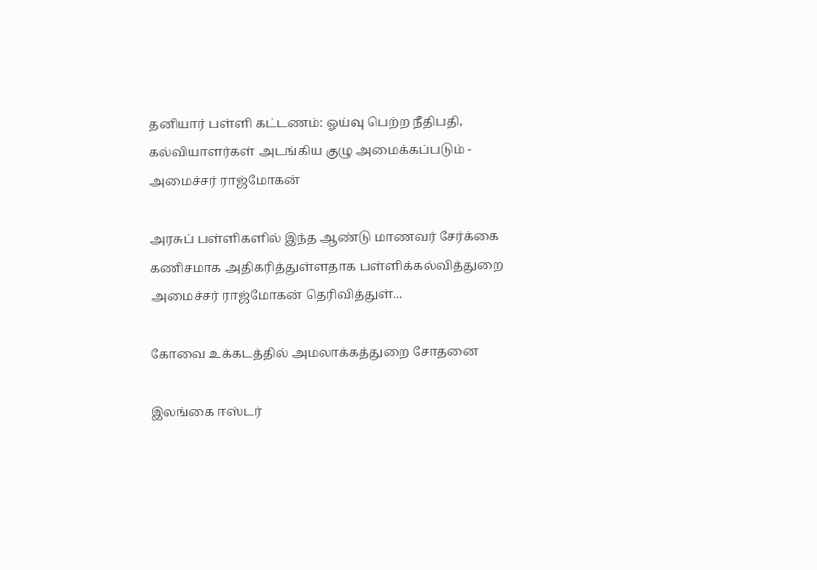தனியார் பள்ளி கட்டணம்: ஓய்வு பெற்ற நீதிபதி, கல்வியாளர்கள் அடங்கிய குழு அமைக்கப்படும் - அமைச்சர் ராஜ்மோகன்

அரசுப் பள்ளிகளில் இந்த ஆண்டு மாணவர் சேர்க்கை கணிசமாக அதிகரித்துள்ளதாக பள்ளிக்கல்வித்துறை அமைச்சர் ராஜ்மோகன் தெரிவித்துள்...

கோவை உக்கடத்தில் அமலாக்கத்துறை சோதனை

இலங்கை ஈஸ்டர்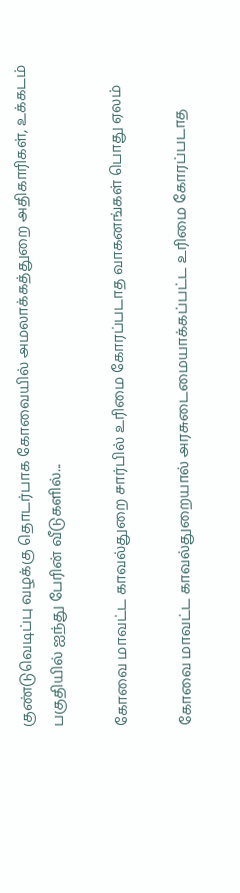குண்டுவெடிப்பு வழக்கு தொடர்பாக கோவையில் அமலாக்கத்துறை அதிகாரிகள், உக்கடம் பகுதியில் ஐந்து பேரின் வீடுகளில்...

கோவை மாவட்ட காவல்துறை சார்பில் உரிமை கோரப்படாத வாகனங்கள் பொது ஏலம்

கோவை மாவட்ட காவல்துறையால் அரசுடைமையாக்கப்பட்ட உரிமை கோரப்படாத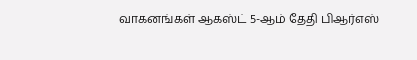வாகனங்கள் ஆகஸ்ட் 5-ஆம் தேதி பிஆர்எஸ்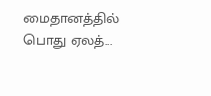மைதானத்தில் பொது ஏலத்...